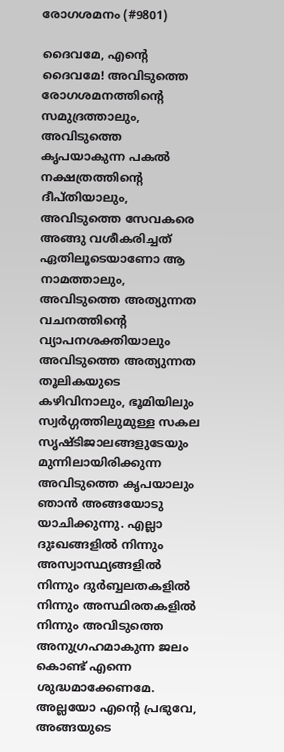രോഗശമനം (#9801)

ദൈവമേ, എന്‍റെ ദൈവമേ! അവിടുത്തെ രോഗശമനത്തിന്‍റെ സമുദ്രത്താലും, അവിടുത്തെ കൃപയാകുന്ന പകല്‍ നക്ഷത്രത്തിന്‍റെ ദീപ്തിയാലും, അവിടുത്തെ സേവകരെ അങ്ങു വശീകരിച്ചത് ഏതിലൂടെയാണോ ആ നാമത്താലും, അവിടുത്തെ അത്യുന്നത വചനത്തിന്‍റെ വ്യാപനശക്തിയാലും അവിടുത്തെ അത്യുന്നത തൂലികയുടെ കഴിവിനാലും, ഭൂമിയിലും സ്വര്‍ഗ്ഗത്തിലുമുള്ള സകല സൃഷ്ടിജാലങ്ങളുടേയും മുന്നിലായിരിക്കുന്ന അവിടുത്തെ കൃപയാലും ഞാന്‍ അങ്ങയോടു യാചിക്കുന്നു. എല്ലാ ദുഃഖങ്ങളില്‍ നിന്നും അസ്വാസ്ഥ്യങ്ങളില്‍ നിന്നും ദുര്‍ബ്ബലതകളില്‍ നിന്നും അസ്ഥിരതകളില്‍ നിന്നും അവിടുത്തെ അനുഗ്രഹമാകുന്ന ജലം കൊണ്ട് എന്നെ ശുദ്ധമാക്കേണമേ.
അല്ലയോ എന്‍റെ പ്രഭുവേ, അങ്ങയുടെ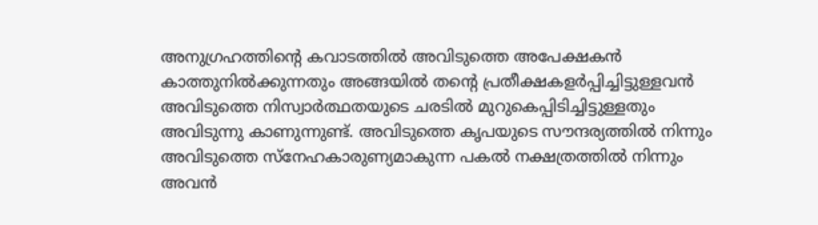അനുഗ്രഹത്തിന്‍റെ കവാടത്തില്‍ അവിടുത്തെ അപേക്ഷകന്‍ കാത്തുനില്‍ക്കുന്നതും അങ്ങയില്‍ തന്‍റെ പ്രതീക്ഷകളര്‍പ്പിച്ചിട്ടുള്ളവന്‍ അവിടുത്തെ നിസ്വാര്‍ത്ഥതയുടെ ചരടില്‍ മുറുകെപ്പിടിച്ചിട്ടുള്ളതും അവിടുന്നു കാണുന്നുണ്ട്. അവിടുത്തെ കൃപയുടെ സൗന്ദര്യത്തില്‍ നിന്നും അവിടുത്തെ സ്നേഹകാരുണ്യമാകുന്ന പകല്‍ നക്ഷത്രത്തില്‍ നിന്നും അവന്‍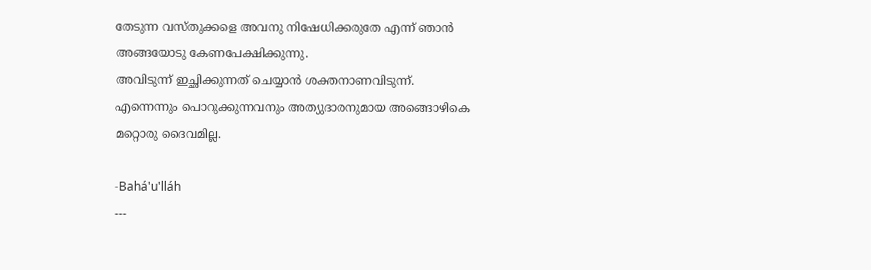തേടുന്ന വസ്തുക്കളെ അവനു നിഷേധിക്കരുതേ എന്ന് ഞാന്‍ അങ്ങയോടു കേണപേക്ഷിക്കുന്നു.
അവിടുന്ന് ഇച്ഛിക്കുന്നത് ചെയ്യാന്‍ ശക്തനാണവിടുന്ന്. എന്നെന്നും പൊറുക്കുന്നവനും അത്യുദാരനുമായ അങ്ങൊഴികെ മറ്റൊരു ദൈവമില്ല.

-Bahá'u'lláh
---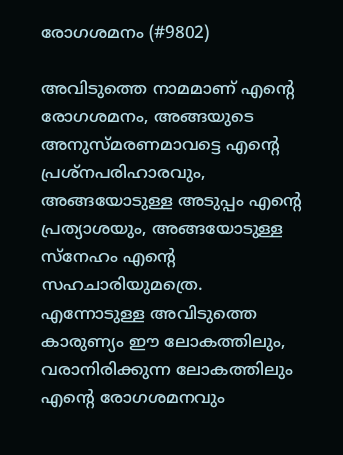രോഗശമനം (#9802)

അവിടുത്തെ നാമമാണ് എന്‍റെ രോഗശമനം, അങ്ങയുടെ അനുസ്മരണമാവട്ടെ എന്‍റെ പ്രശ്നപരിഹാരവും, അങ്ങയോടുള്ള അടുപ്പം എന്‍റെ പ്രത്യാശയും, അങ്ങയോടുള്ള സ്നേഹം എന്‍റെ സഹചാരിയുമത്രെ. എന്നോടുള്ള അവിടുത്തെ കാരുണ്യം ഈ ലോകത്തിലും, വരാനിരിക്കുന്ന ലോകത്തിലും എന്‍റെ രോഗശമനവും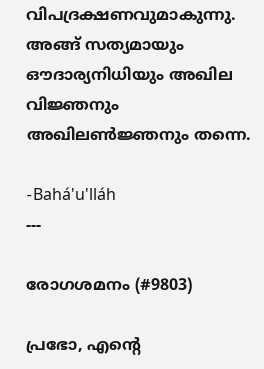വിപദ്രക്ഷണവുമാകുന്നു. അങ്ങ് സത്യമായും ഔദാര്യനിധിയും അഖില വിജ്ഞനും അഖിലണ്‍ജ്ഞനും തന്നെ.

-Bahá'u'lláh
---

രോഗശമനം (#9803)

പ്രഭോ, എന്‍റെ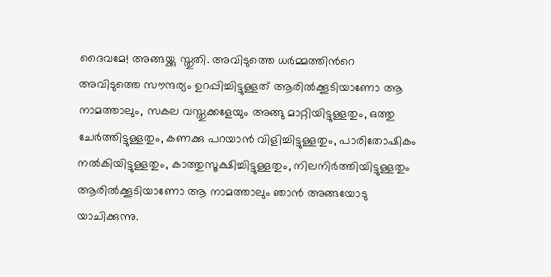ദൈവമേ! അങ്ങയ്ക്കു സ്തുതി. അവിടുത്തെ ധര്‍മ്മത്തിന്‍റെ അവിടുത്തെ സൗന്ദര്യം ഉറപ്പിച്ചിട്ടുള്ളത് ആരില്‍ക്കൂടിയാണോ ആ നാമത്താലും, സകല വസ്തുക്കളേയും അങ്ങു മാറ്റിയിട്ടുള്ളതും, ഒത്തു ചേര്‍ത്തിട്ടുള്ളതും, കണക്കു പറയാന്‍ വിളിച്ചിട്ടുള്ളതും, പാരിതോഷികം നല്‍കിയിട്ടുള്ളതും, കാത്തുസൂക്ഷിച്ചിട്ടുള്ളതും, നിലനിര്‍ത്തിയിട്ടുള്ളതും ആരില്‍ക്കൂടിയാണോ ആ നാമത്താലും ഞാന്‍ അങ്ങയോടു യാചിക്കുന്നു.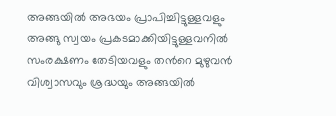അങ്ങയില്‍ അഭയം പ്രാപിച്ചിട്ടുള്ളവളും അങ്ങു സ്വയം പ്രകടമാക്കിയിട്ടുള്ളവനില്‍ സംരക്ഷണം തേടിയവളും തന്‍റെ മുഴുവന്‍ വിശ്വാസവും ശ്രദ്ധയും അങ്ങയില്‍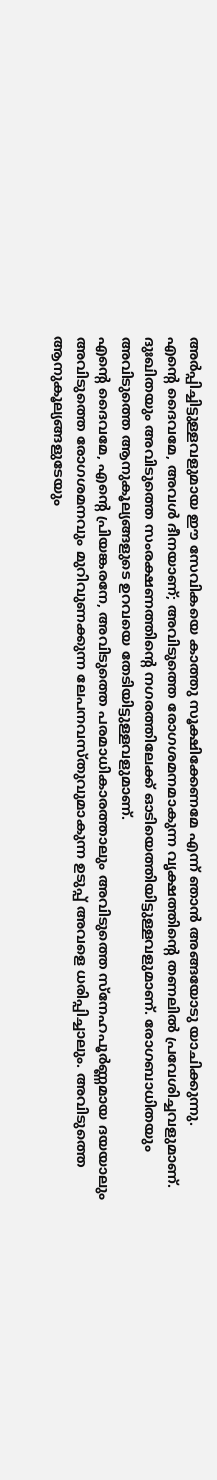അര്‍പ്പിച്ചിട്ടുള്ളവളുമായ ഈ സേവികയെ കാത്തു സൂക്ഷിക്കേണമേ എന്ന് ഞാന്‍ അങ്ങയോടു യാചിക്കുന്നു.
എന്‍റെ ദൈവമേ, അവള്‍ ദീനയാണ്; അവിടുത്തെ രോഗശമനമാകുന്ന വൃക്ഷത്തിന്‍റെ തണലില്‍ പ്രവേശിച്ചവളുമാണ്. ദുഃഖിതയും അവിടുത്തെ സംരക്ഷണത്തിന്‍റെ നഗരത്തിലേക്ക് ഓടിയെത്തിയിട്ടുള്ളവളുമാണ്. രോഗബാധിതയും അവിടുത്തെ ആനുകൂല്യങ്ങളുടെ ഉറവയെ തേടിയിട്ടുള്ളവളുമാണ്.
എന്‍റെ ദൈവമേ, എന്‍റെ പ്രിയങ്കരനേ, അവിടുത്തെ പരമാധികാരത്താലും അവിടുത്തെ സ്നേഹപൂര്‍ണ്ണമായ ദയയാലും അവിടുത്തെ രോഗശമനവും മുറിവുണക്കുന്ന ലേപനവസ്തുവുമാകുന്ന ഉടുപ്പ് അവളെ ധരിപ്പിച്ചാലും. അവിടുത്തെ ആനുകൂല്യങ്ങളുടേയും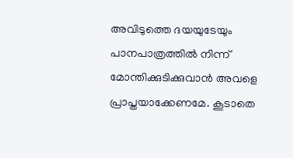അവിടുത്തെ ദയയുടേയും പാനപാത്രത്തില്‍ നിന്ന് മോന്തിക്കുടിക്കുവാന്‍ അവളെ പ്രാപ്തയാക്കേണമേ. കൂടാതെ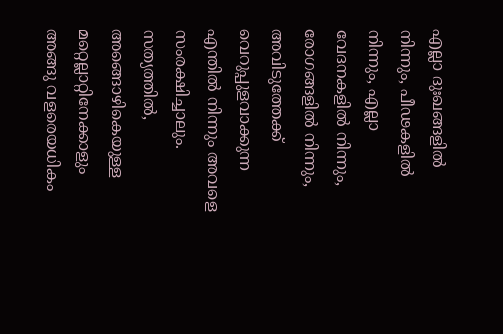എല്ലാ ദുഃഖങ്ങളില്‍ നിന്നും, പീഢകളില്‍ നിന്നും, എല്ലാ വേദനകളില്‍ നിന്നും, രോഗങ്ങളില്‍ നിന്നും, അവിടുത്തേക്ക് വെറുപ്പുളവാക്കുന്ന എന്തില്‍ നിന്നും അവളെ സംരക്ഷിച്ചാലും.
സത്യത്തില്‍, അങ്ങൊഴികെയുള്ള മറ്റെല്ലാറ്റിനേക്കാളും അങ്ങു വളരെയധികം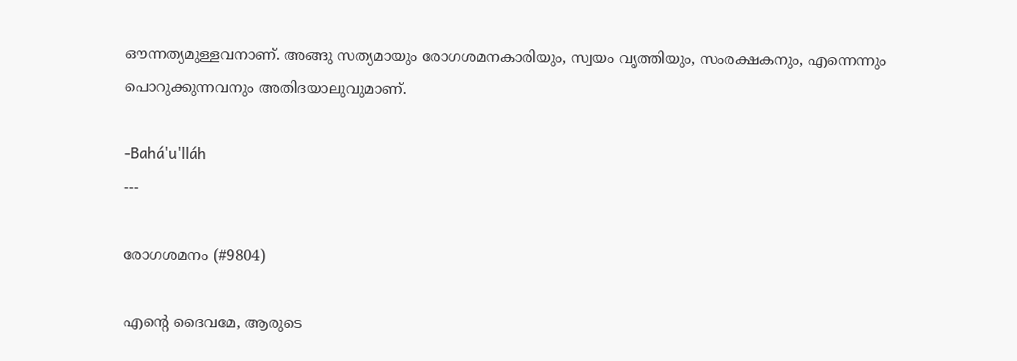ഔന്നത്യമുള്ളവനാണ്. അങ്ങു സത്യമായും രോഗശമനകാരിയും, സ്വയം വൃത്തിയും, സംരക്ഷകനും, എന്നെന്നും പൊറുക്കുന്നവനും അതിദയാലുവുമാണ്.

-Bahá'u'lláh
---

രോഗശമനം (#9804)

എന്‍റെ ദൈവമേ, ആരുടെ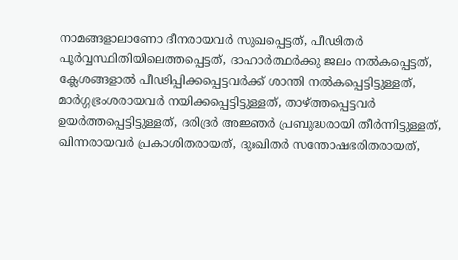നാമങ്ങളാലാണോ ദീനരായവര്‍ സുഖപ്പെട്ടത്, പീഢിതര്‍ പൂര്‍വ്വസ്ഥിതിയിലെത്തപ്പെട്ടത്, ദാഹാര്‍ത്ഥര്‍ക്കു ജലം നല്‍കപ്പെട്ടത്, ക്ലേശങ്ങളാല്‍ പീഢിപ്പിക്കപ്പെട്ടവര്‍ക്ക് ശാന്തി നല്‍കപ്പെട്ടിട്ടുള്ളത്, മാര്‍ഗ്ഗഭ്രംശരായവര്‍ നയിക്കപ്പെട്ടിട്ടുള്ളത്, താഴ്ത്തപ്പെട്ടവര്‍ ഉയര്‍ത്തപ്പെട്ടിട്ടുള്ളത്, ദരിദ്രര്‍ അജ്ഞര്‍ പ്രബുദ്ധരായി തീര്‍ന്നിട്ടുള്ളത്, ഖിന്നരായവര്‍ പ്രകാശിതരായത്, ദുഃഖിതര്‍ സന്തോഷഭരിതരായത്,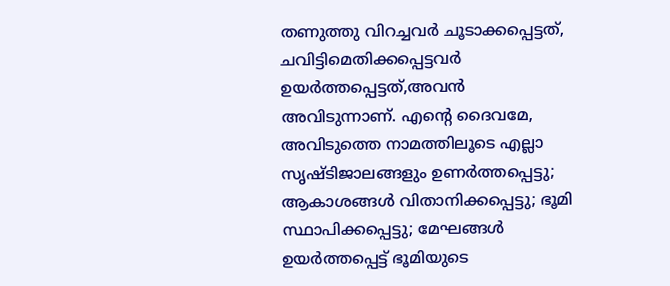തണുത്തു വിറച്ചവര്‍ ചൂടാക്കപ്പെട്ടത്, ചവിട്ടിമെതിക്കപ്പെട്ടവര്‍ ഉയര്‍ത്തപ്പെട്ടത്,അവന്‍ അവിടുന്നാണ്. എന്‍റെ ദൈവമേ, അവിടുത്തെ നാമത്തിലൂടെ എല്ലാ സൃഷ്ടിജാലങ്ങളും ഉണര്‍ത്തപ്പെട്ടു; ആകാശങ്ങള്‍ വിതാനിക്കപ്പെട്ടു; ഭൂമി സ്ഥാപിക്കപ്പെട്ടു; മേഘങ്ങള്‍ ഉയര്‍ത്തപ്പെട്ട് ഭൂമിയുടെ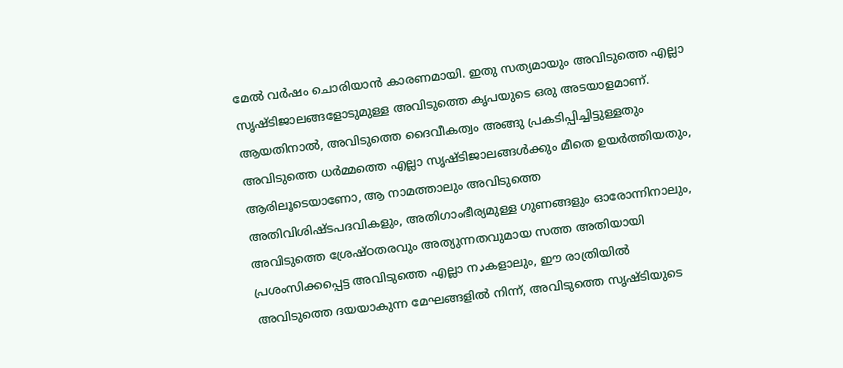മേല്‍ വര്‍ഷം ചൊരിയാന്‍ കാരണമായി. ഇതു സത്യമായും അവിടുത്തെ എല്ലാ സൃഷ്ടിജാലങ്ങളോടുമുള്ള അവിടുത്തെ കൃപയുടെ ഒരു അടയാളമാണ്.
ആയതിനാല്‍, അവിടുത്തെ ദൈവീകത്വം അങ്ങു പ്രകടിപ്പിച്ചിട്ടുള്ളതും അവിടുത്തെ ധര്‍മ്മത്തെ എല്ലാ സൃഷ്ടിജാലങ്ങള്‍ക്കും മീതെ ഉയര്‍ത്തിയതും, ആരിലൂടെയാണോ, ആ നാമത്താലും അവിടുത്തെ അതിവിശിഷ്ടപദവികളും, അതിഗാംഭീര്യമുള്ള ഗുണങ്ങളും ഓരോന്നിനാലും, അവിടുത്തെ ശ്രേഷ്ഠതരവും അത്യുന്നതവുമായ സത്ത അതിയായി പ്രശംസിക്കപ്പെട്ട അവിടുത്തെ എല്ലാ നډകളാലും, ഈ രാത്രിയില്‍ അവിടുത്തെ ദയയാകുന്ന മേഘങ്ങളില്‍ നിന്ന്, അവിടുത്തെ സൃഷ്ടിയുടെ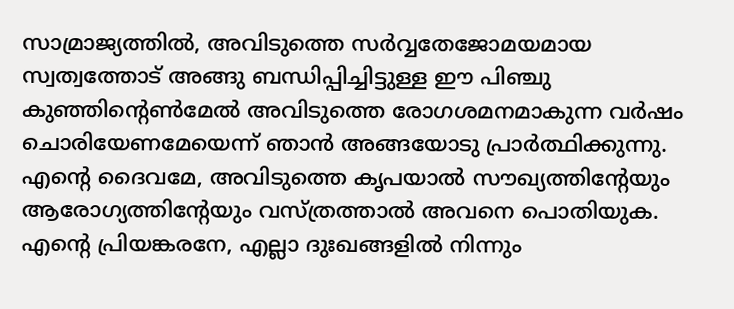സാമ്രാജ്യത്തില്‍, അവിടുത്തെ സര്‍വ്വതേജോമയമായ സ്വത്വത്തോട് അങ്ങു ബന്ധിപ്പിച്ചിട്ടുള്ള ഈ പിഞ്ചു കുഞ്ഞിന്‍റെണ്‍മേല്‍ അവിടുത്തെ രോഗശമനമാകുന്ന വര്‍ഷം ചൊരിയേണമേയെന്ന് ഞാന്‍ അങ്ങയോടു പ്രാര്‍ത്ഥിക്കുന്നു. എന്‍റെ ദൈവമേ, അവിടുത്തെ കൃപയാല്‍ സൗഖ്യത്തിന്‍റേയും ആരോഗ്യത്തിന്‍റേയും വസ്ത്രത്താല്‍ അവനെ പൊതിയുക. എന്‍റെ പ്രിയങ്കരനേ, എല്ലാ ദുഃഖങ്ങളില്‍ നിന്നും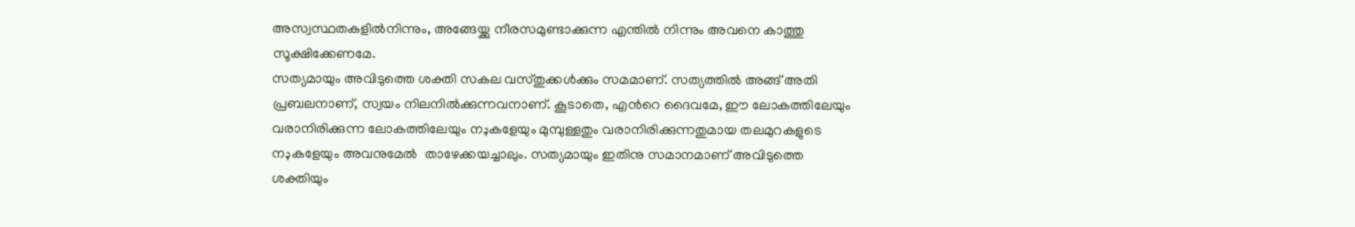അസ്വസ്ഥതകളില്‍നിന്നും, അങ്ങേയ്ക്കു നീരസമുണ്ടാക്കുന്ന എന്തില്‍ നിന്നും അവനെ കാത്തു സൂക്ഷിക്കേണമേ.
സത്യമായും അവിടുത്തെ ശക്തി സകല വസ്തുക്കള്‍ക്കും സമമാണ്. സത്യത്തില്‍ അങ്ങ് അതി പ്രബലനാണ്, സ്വയം നിലനില്‍ക്കുന്നവനാണ്. കൂടാതെ, എന്‍റെ ദൈവമേ, ഈ ലോകത്തിലേയും വരാനിരിക്കുന്ന ലോകത്തിലേയും നډകളേയും മുമ്പുള്ളതും വരാനിരിക്കുന്നതുമായ തലമുറകളുടെ നډകളേയും അവനുമേല്‍  താഴേക്കയച്ചാലും. സത്യമായും ഇതിനു സമാനമാണ് അവിടുത്തെ ശക്തിയും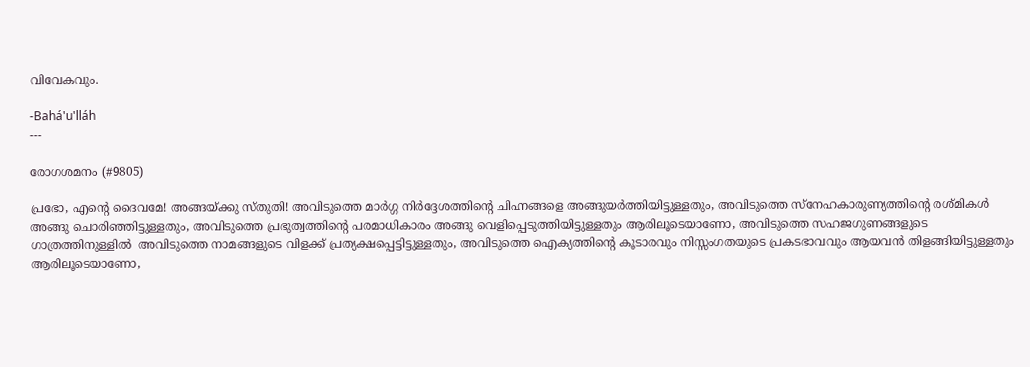വിവേകവും.

-Bahá'u'lláh
---

രോഗശമനം (#9805)

പ്രഭോ, എന്‍റെ ദൈവമേ! അങ്ങയ്ക്കു സ്തുതി! അവിടുത്തെ മാര്‍ഗ്ഗ നിര്‍ദ്ദേശത്തിന്‍റെ ചിഹ്നങ്ങളെ അങ്ങുയര്‍ത്തിയിട്ടുള്ളതും, അവിടുത്തെ സ്നേഹകാരുണ്യത്തിന്‍റെ രശ്മികള്‍ അങ്ങു ചൊരിഞ്ഞിട്ടുള്ളതും, അവിടുത്തെ പ്രഭുത്വത്തിന്‍റെ പരമാധികാരം അങ്ങു വെളിപ്പെടുത്തിയിട്ടുള്ളതും ആരിലൂടെയാണോ, അവിടുത്തെ സഹജഗുണങ്ങളുടെ ഗാത്രത്തിനുള്ളില്‍  അവിടുത്തെ നാമങ്ങളുടെ വിളക്ക് പ്രത്യക്ഷപ്പെട്ടിട്ടുള്ളതും, അവിടുത്തെ ഐക്യത്തിന്‍റെ കൂടാരവും നിസ്സംഗതയുടെ പ്രകടഭാവവും ആയവന്‍ തിളങ്ങിയിട്ടുള്ളതും ആരിലൂടെയാണോ,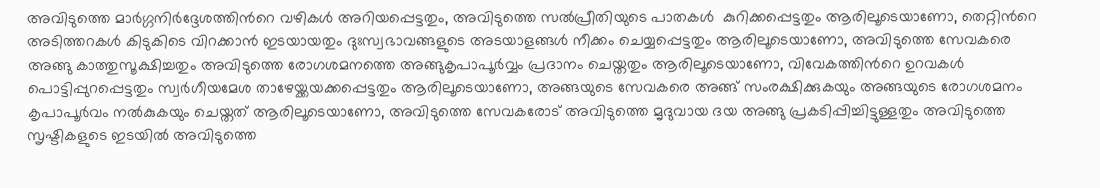അവിടുത്തെ മാര്‍ഗ്ഗനിര്‍ദ്ദേശത്തിന്‍റെ വഴികള്‍ അറിയപ്പെട്ടതും, അവിടുത്തെ സല്‍പ്രീതിയുടെ പാതകള്‍  കുറിക്കപ്പെട്ടതും ആരിലൂടെയാണോ, തെറ്റിന്‍റെ അടിത്തറകള്‍ കിടുകിടെ വിറക്കാന്‍ ഇടയായതും ദുഃസ്വഭാവങ്ങളുടെ അടയാളങ്ങള്‍ നീക്കം ചെയ്യപ്പെട്ടതും ആരിലൂടെയാണോ, അവിടുത്തെ സേവകരെ അങ്ങു കാത്തുസൂക്ഷിച്ചതും അവിടുത്തെ രോഗശമനത്തെ അങ്ങുകൃപാപൂര്‍വ്വം പ്രദാനം ചെയ്തതും ആരിലൂടെയാണോ, വിവേകത്തിന്‍റെ ഉറവകള്‍ പൊട്ടിപ്പുറപ്പെട്ടതും സ്വര്‍ഗീയമേശ താഴേയ്ക്കയക്കപ്പെട്ടതും ആരിലൂടെയാണോ, അങ്ങയുടെ സേവകരെ അങ്ങ് സംരക്ഷിക്കുകയും അങ്ങയുടെ രോഗശമനം കൃപാപൂര്‍വം നല്‍കുകയും ചെയ്തത് ആരിലൂടെയാണോ, അവിടുത്തെ സേവകരോട് അവിടുത്തെ മൃദുവായ ദയ അങ്ങു പ്രകടിപ്പിച്ചിട്ടുള്ളതും അവിടുത്തെ സൃഷ്ടികളുടെ ഇടയില്‍ അവിടുത്തെ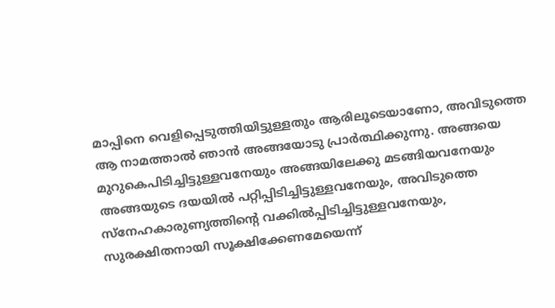മാപ്പിനെ വെളിപ്പെടുത്തിയിട്ടുള്ളതും ആരിലൂടെയാണോ, അവിടുത്തെ ആ നാമത്താല്‍ ഞാന്‍ അങ്ങയോടു പ്രാര്‍ത്ഥിക്കുന്നു. അങ്ങയെ മുറുകെപിടിച്ചിട്ടുള്ളവനേയും അങ്ങയിലേക്കു മടങ്ങിയവനേയും അങ്ങയുടെ ദയയില്‍ പറ്റിപ്പിടിച്ചിട്ടുള്ളവനേയും, അവിടുത്തെ സ്നേഹകാരുണ്യത്തിന്‍റെ വക്കില്‍പ്പിടിച്ചിട്ടുള്ളവനേയും, സുരക്ഷിതനായി സൂക്ഷിക്കേണമേയെന്ന്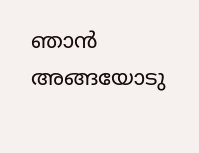ഞാന്‍ അങ്ങയോടു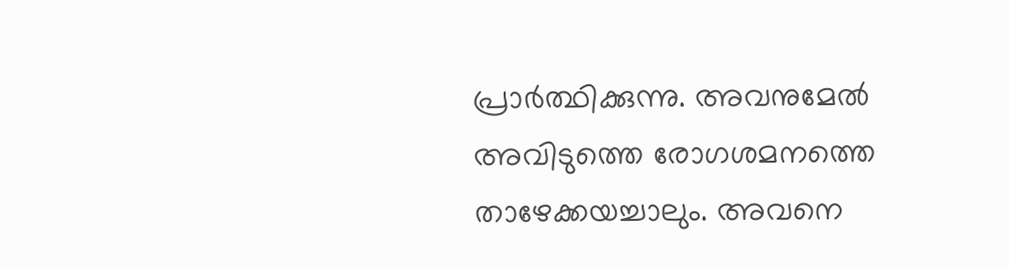പ്രാര്‍ത്ഥിക്കുന്നു. അവനുമേല്‍ അവിടുത്തെ രോഗശമനത്തെ താഴേക്കയച്ചാലും. അവനെ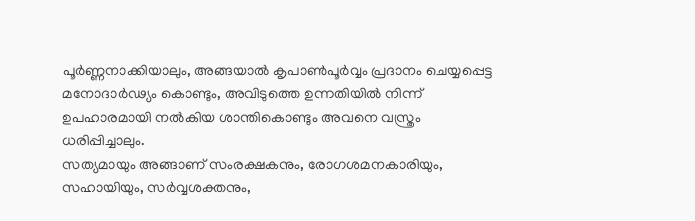പൂര്‍ണ്ണനാക്കിയാലും, അങ്ങയാല്‍ കൃപാണ്‍പൂര്‍വ്വം പ്രദാനം ചെയ്യപ്പെട്ട മനോദാര്‍ഢ്യം കൊണ്ടും, അവിടുത്തെ ഉന്നതിയില്‍ നിന്ന് ഉപഹാരമായി നല്‍കിയ ശാന്തികൊണ്ടും അവനെ വസ്ത്രം ധരിപ്പിച്ചാലും.
സത്യമായും അങ്ങാണ് സംരക്ഷകനും, രോഗശമനകാരിയും, സഹായിയും, സര്‍വ്വശക്തനും,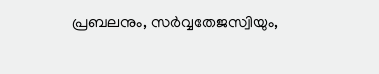പ്രബലനും, സര്‍വ്വതേജസ്വിയും,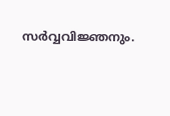സര്‍വ്വവിജ്ഞനും.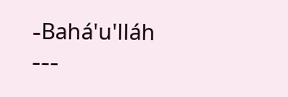-Bahá'u'lláh
---